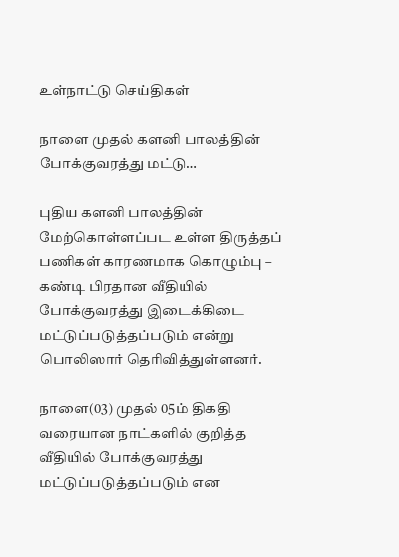உள்நாட்டு செய்திகள்

நாளை முதல் களனி பாலத்தின் போக்குவரத்து மட்டு…

புதிய களனி பாலத்தின் மேற்கொள்ளப்பட உள்ள திருத்தப் பணிகள் காரணமாக கொழும்பு – கண்டி பிரதான வீதியில் போக்குவரத்து இடைக்கிடை மட்டுப்படுத்தப்படும் என்று பொலிஸார் தெரிவித்துள்ளனர்.

நாளை(03) முதல் 05ம் திகதி வரையான நாட்களில் குறித்த வீதியில் போக்குவரத்து மட்டுப்படுத்தப்படும் என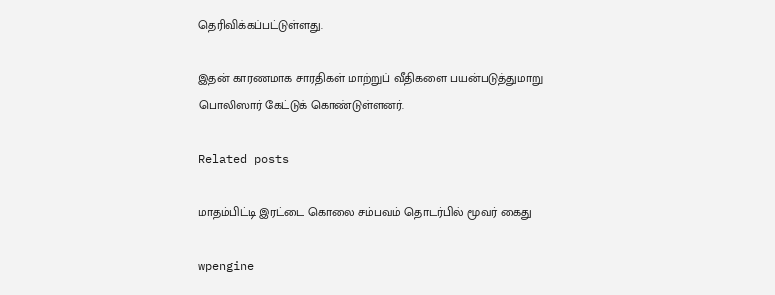தெரிவிக்கப்பட்டுள்ளது.

இதன் காரணமாக சாரதிகள் மாற்றுப் வீதிகளை பயன்படுத்துமாறு பொலிஸார் கேட்டுக் கொண்டுள்ளனர்.

Related posts

மாதம்பிட்டி இரட்டை கொலை சம்பவம் தொடர்பில் மூவர் கைது

wpengine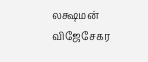லக்ஷமன் விஜேசேகர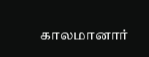காலமானார்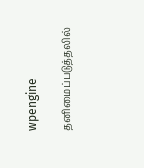wpengine

தனிமைப்படுத்தலில்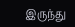இருந்து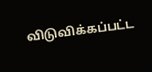விடுவிக்கப்பட்ட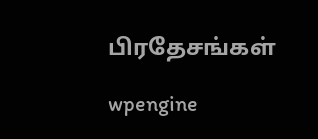பிரதேசங்கள்

wpengine